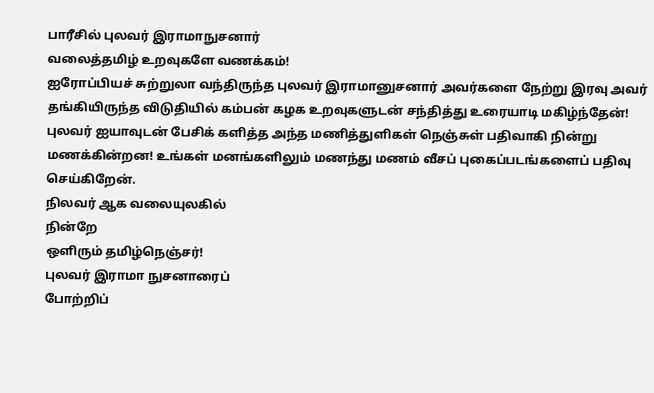பாரீசில் புலவர் இராமாநுசனார்
வலைத்தமிழ் உறவுகளே வணக்கம்!
ஐரோப்பியச் சுற்றுலா வந்திருந்த புலவர் இராமானுசனார் அவர்களை நேற்று இரவு அவர் தங்கியிருந்த விடுதியில் கம்பன் கழக உறவுகளுடன் சந்தித்து உரையாடி மகிழ்ந்தேன்!
புலவர் ஐயாவுடன் பேசிக் களித்த அந்த மணித்துளிகள் நெஞ்சுள் பதிவாகி நின்று மணக்கின்றன! உங்கள் மனங்களிலும் மணந்து மணம் வீசப் புகைப்படங்களைப் பதிவு செய்கிறேன்.
நிலவர் ஆக வலையுலகில்
நின்றே
ஒளிரும் தமிழ்நெஞ்சர்!
புலவர் இராமா நுசனாரைப்
போற்றிப்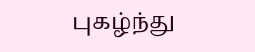புகழ்ந்து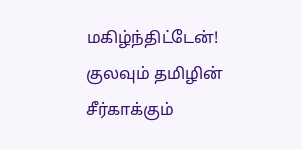மகிழ்ந்திட்டேன்!
குலவும் தமிழின் சீர்காக்கும்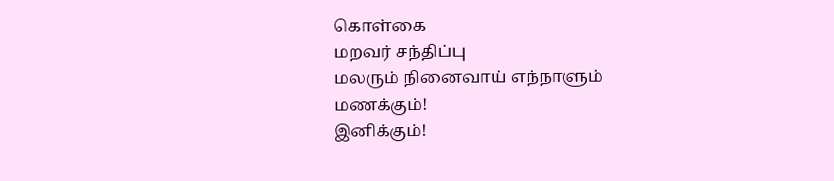கொள்கை
மறவர் சந்திப்பு
மலரும் நினைவாய் எந்நாளும்
மணக்கும்!
இனிக்கும்!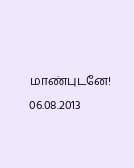மாண்புடனே!
06.08.2013